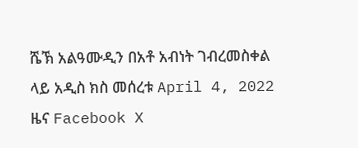ሼኽ አልዓሙዲን በአቶ አብነት ገብረመስቀል ላይ አዲስ ክስ መሰረቱ April 4, 2022 ዜና Facebook X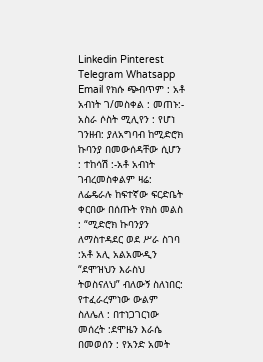Linkedin Pinterest Telegram Whatsapp Email የክሱ ጭብጥም : አቶ አብነት ገ/መስቀል : መጠኑ:- አስራ ሶስት ሚሊየን : የሆነ ገንዘብ: ያለአግባብ ከሚድሮክ ኩባንያ በመውሰዳቸው ሲሆን : ተከሳሽ :-አቶ አብነት ገብረመስቀልም ዛሬ: ለፌዴራሉ ከፍተኛው ፍርድቤት ቀርበው በሰጡት የክስ መልስ : “ሚድሮክ ኩባንያን ለማስተዳደር ወደ ሥራ ስገባ :አቶ አሊ አልአሙዲን “ደሞዝህን እራስህ ትወስናለህ” ብለውኝ ስለነበር: የተፈራረምነው ውልም ስለሌለ : በተነጋገርነው መሰረት :ደሞዜን እራሴ በመወሰን : የአንድ አመት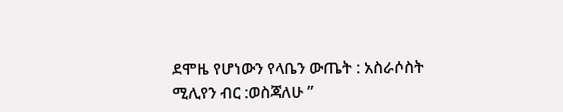ደሞዜ የሆነውን የላቤን ውጤት : አስራሶስት ሚሊየን ብር :ወስጃለሁ ”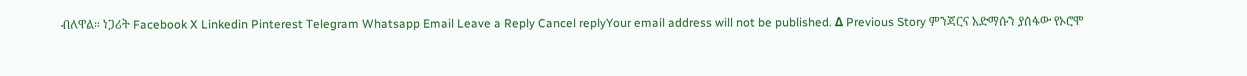ብለዋል። ነጋሪት Facebook X Linkedin Pinterest Telegram Whatsapp Email Leave a Reply Cancel replyYour email address will not be published. Δ Previous Story ምንጃርና አድማሱን ያሰፋው የኦሮሞ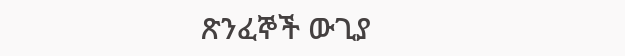ጽንፈኞች ውጊያ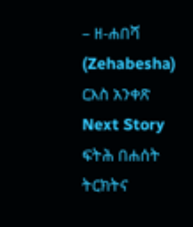– ዘ-ሐበሻ (Zehabesha) ርእስ አንቀጽ Next Story ፍትሕ በሐሰት ትርክትና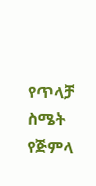የጥላቻ ስሜት የጅምላ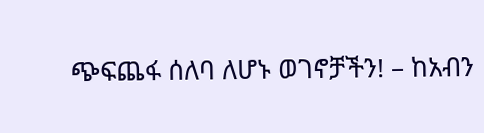ጭፍጨፋ ሰለባ ለሆኑ ወገኖቻችን! – ከአብን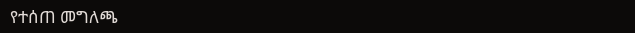የተሰጠ መግለጫ